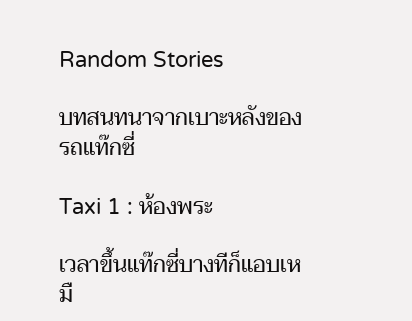Random Stories

บทสนทนาจากเบาะหลังของรถแท๊กซี่

Taxi 1 : ห้องพระ

เวลาขึ้นแท๊กซี่บางทีก็แอบเหมื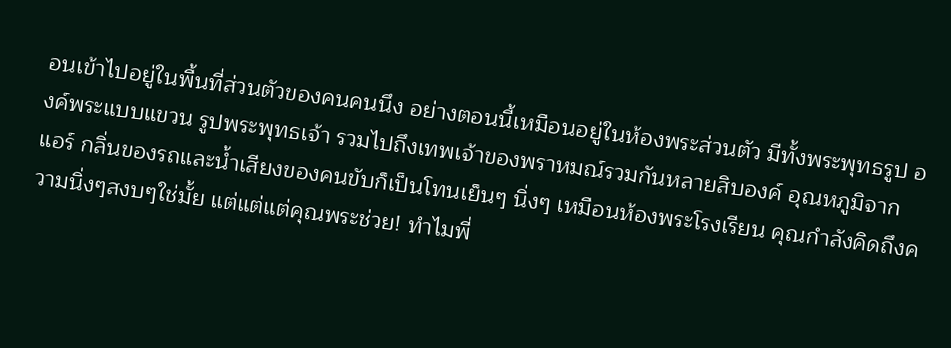อนเข้าไปอยู่ในพื้นที่ส่วนตัวของคนคนนึง อย่างตอนนี้เหมือนอยู่ในห้องพระส่วนตัว มีทั้งพระพุทธรูป องค์พระแบบแขวน รูปพระพุทธเจ้า รวมไปถึงเทพเจ้าของพราหมณ์รวมกันหลายสิบองค์ อุณหภูมิจากแอร์ กลิ่นของรถและน้ำเสียงของคนขับก็เป็นโทนเย็นๆ นิ่งๆ เหมือนห้องพระโรงเรียน คุณกำลังคิดถึงความนิ่งๆสงบๆใช่มั้ย แต่แต่แต่คุณพระช่วย! ทำไมพี่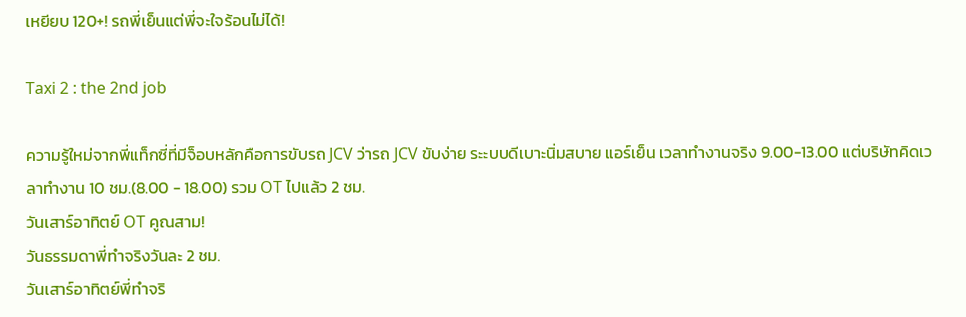เหยียบ 120+! รถพี่เย็นแต่พี่จะใจร้อนไม่ได้!

Taxi 2 : the 2nd job

ความรู้ใหม่จากพี่แท็กซี่ที่มีจ็อบหลักคือการขับรถ JCV ว่ารถ JCV ขับง่าย ระะบบดีเบาะนิ่มสบาย แอร์เย็น เวลาทำงานจริง 9.00-13.00 แต่บริษัทคิดเวลาทำงาน 10 ชม.(8.00 - 18.00) รวม OT ไปแล้ว 2 ชม.
วันเสาร์อาทิตย์ OT คูณสาม!
วันธรรมดาพี่ทำจริงวันละ 2 ชม.
วันเสาร์อาทิตย์พี่ทำจริ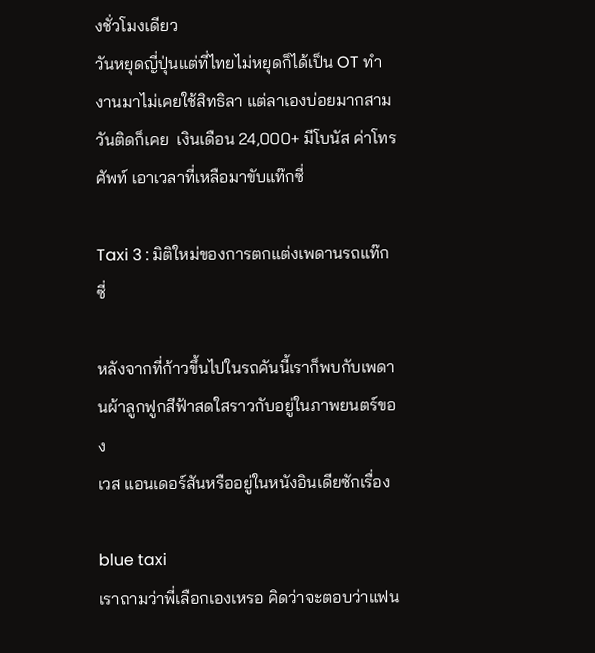งชั่วโมงเดียว
วันหยุดญี่ปุ่นแต่ที่ไทยไม่หยุดก็ได้เป็น OT ทำงานมาไม่เคยใช้สิทธิลา แต่ลาเองบ่อยมากสามวันติดก็เคย  เงินเดือน 24,000+ มีโบนัส ค่าโทรศัพท์ เอาเวลาที่เหลือมาขับแท๊กซี่

Taxi 3 : มิติใหม่ของการตกแต่งเพดานรถแท๊กซี่

หลังจากที่ก้าวขึ้นไปในรถคันนี้เราก็พบกับเพดานผ้าลูกฟูกสีฟ้าสดใสราวกับอยู่ในภาพยนตร์ของ
เวส แอนเดอร์สันหรืออยู่ในหนังอินเดียซักเรื่อง

blue taxi
เราถามว่าพี่เลือกเองเหรอ คิดว่าจะตอบว่าแฟน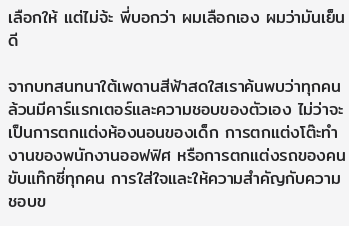เลือกให้ แต่ไม่จ้ะ พี่บอกว่า ผมเลือกเอง ผมว่ามันเย็นดี

จากบทสนทนาใต้เพดานสีฟ้าสดใสเราค้นพบว่าทุกคนล้วนมีคาร์แรกเตอร์และความชอบของตัวเอง ไม่ว่าจะเป็นการตกแต่งห้องนอนของเด็ก การตกแต่งโต๊ะทำงานของพนักงานออฟฟิศ หรือการตกแต่งรถของคนขับแท๊กซี่ทุกคน การใส่ใจและให้ความสำคัญกับความชอบข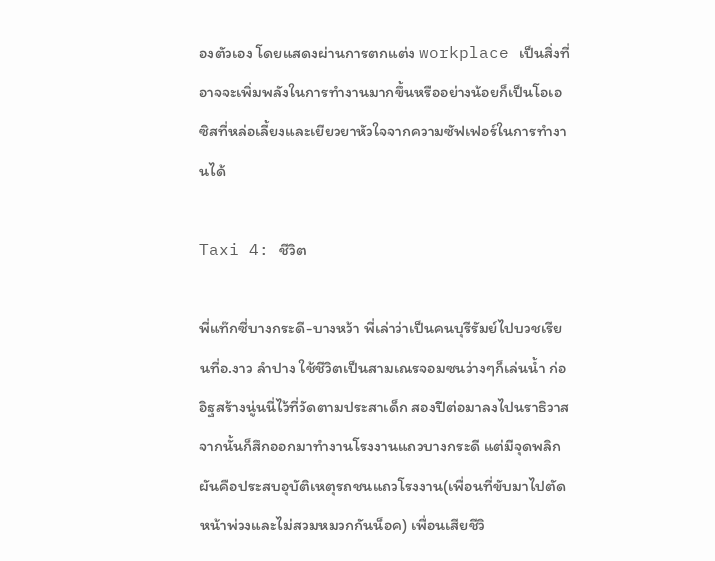องตัวเอง โดยแสดงผ่านการตกแต่ง workplace เป็นสิ่งที่อาจจะเพิ่มพลังในการทำงานมากขึ้นหรืออย่างน้อยก็เป็นโอเอซิสที่หล่อเลี้ยงและเยียวยาหัวใจจากความซัฟเฟอร์ในการทำงานได้

Taxi 4: ชีวิต

พี่แท๊กซี่บางกระดี-บางหว้า พี่เล่าว่าเป็นคนบุรีรัมย์ไปบวชเรียนที่อ.งาว ลำปาง ใช้ชีวิตเป็นสามเณรจอมซนว่างๆก็เล่นน้ำ ก่ออิฐสร้างนู่นนี่ไว้ที่วัดตามประสาเด็ก สองปีต่อมาลงไปนราธิวาส จากนั้นก็สึกออกมาทำงานโรงงานแถวบางกระดี แต่มีจุดพลิกผันคือประสบอุบัติเหตุรถชนแถวโรงงาน(เพื่อนที่ขับมาไปตัดหน้าพ่วงและไม่สวมหมวกกันน็อค) เพื่อนเสียชีวิ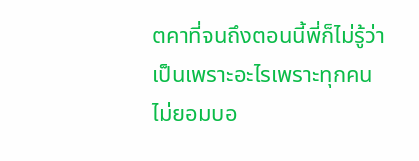ตคาที่จนถึงตอนนี้พี่ก็ไม่รู้ว่าเป็นเพราะอะไรเพราะทุกคนไม่ยอมบอ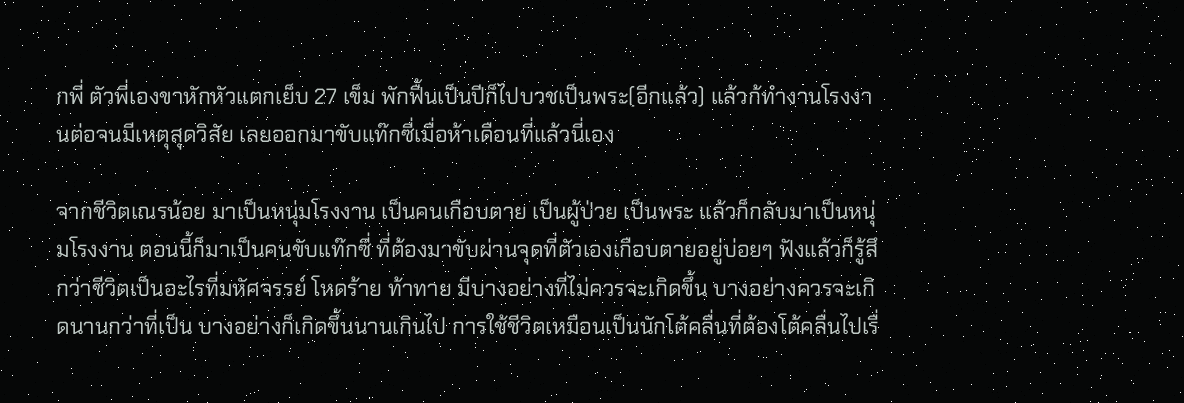กพี่ ตัวพี่เองขาหักหัวแตกเย็บ 27 เข็ม พักฟื้นเป็นปีก็ไปบวชเป็นพระ(อีกแล้ว) แล้วก้ทำงานโรงงานต่อจนมีเหตุสุดวิสัย เลยออกมาขับแท๊กซี่เมื่อห้าเดือนที่แล้วนี่เอง

จากชีวิตเณรน้อย มาเป็นหนุ่มโรงงาน เป็นคนเกือบตาย เป็นผู้ป่วย เป็นพระ แล้วก็กลับมาเป็นหนุ่มโรงงาน ตอนนี้ก็มาเป็นคนขับแท๊กซี่ ที่ต้องมาขับผ่านจุดที่ตัวเองเกือบตายอยู่บ่อยๆ ฟังแล้วก็รู้สึกว่าชีวิตเป็นอะไรที่มหัศจรรย์ โหดร้าย ท้าทาย มีบางอย่างที่ไม่ควรจะเกิดขึ้น บางอย่างควรจะเกิดนานกว่าที่เป็น บางอย่างก็เกิดขึ้นนานเกินไป การใช้ชีวิตเหมือนเป็นนักโต้คลื่นที่ต้องโต้คลื่นไปเรื่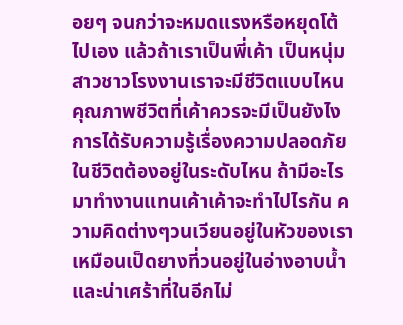อยๆ จนกว่าจะหมดแรงหรือหยุดโต้ไปเอง แล้วถ้าเราเป็นพี่เค้า เป็นหนุ่มสาวชาวโรงงานเราจะมีชีวิตแบบไหน คุณภาพชีวิตที่เค้าควรจะมีเป็นยังไง การได้รับความรู้เรื่องความปลอดภัยในชีวิตต้องอยู่ในระดับไหน ถ้ามีอะไรมาทำงานแทนเค้าเค้าจะทำไปไรกัน ความคิดต่างๆวนเวียนอยู่ในหัวของเราเหมือนเป็ดยางที่วนอยู่ในอ่างอาบน้ำ และน่าเศร้าที่ในอีกไม่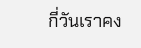กี่วันเราคง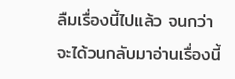ลืมเรื่องนี้ไปแล้ว จนกว่าจะได้วนกลับมาอ่านเรื่องนี้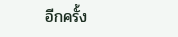อีกครั้ง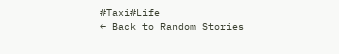#Taxi#Life
← Back to Random Stories